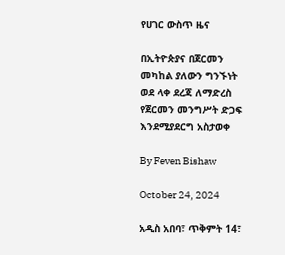የሀገር ውስጥ ዜና

በኢትዮጵያና በጀርመን መካከል ያለውን ግንኙነት ወደ ላቀ ደረጃ ለማድረስ የጀርመን መንግሥት ድጋፍ እንደሚያደርግ አስታወቀ

By Feven Bishaw

October 24, 2024

አዲስ አበባ፣ ጥቅምት 14፣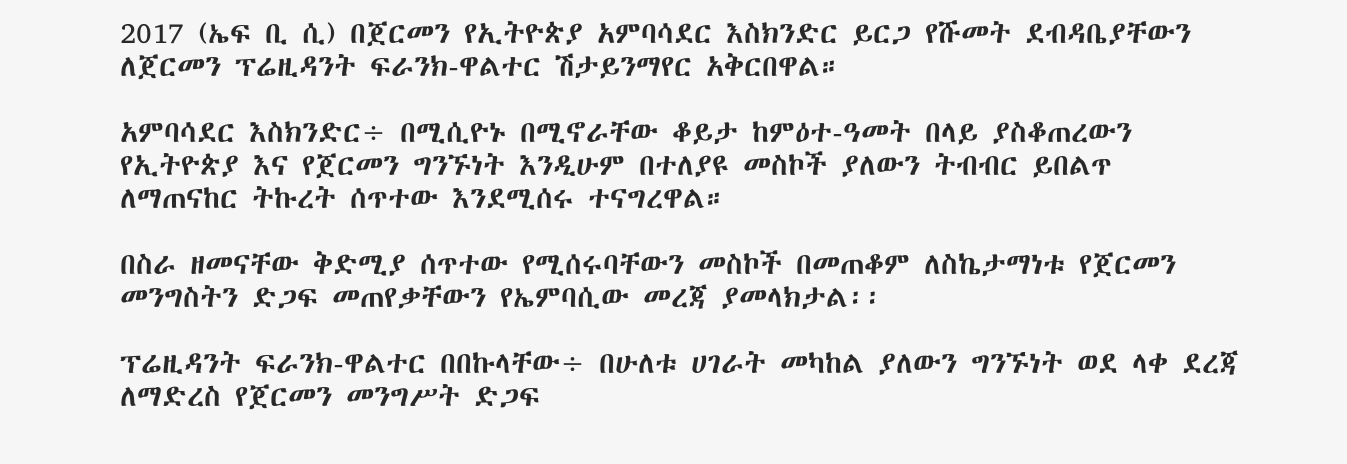2017 (ኤፍ ቢ ሲ) በጀርመን የኢትዮጵያ አምባሳደር እስክንድር ይርጋ የሹመት ደብዳቤያቸውን ለጀርመን ፕሬዚዳንት ፍራንክ-ዋልተር ሽታይንማየር አቅርበዋል።

አምባሳደር እስክንድር÷ በሚሲዮኑ በሚኖራቸው ቆይታ ከምዕተ-ዓመት በላይ ያስቆጠረውን የኢትዮጵያ እና የጀርመን ግንኙነት እንዲሁም በተለያዩ መስኮች ያለውን ትብብር ይበልጥ ለማጠናከር ትኩረት ሰጥተው እንደሚሰሩ ተናግረዋል።

በስራ ዘመናቸው ቅድሚያ ሰጥተው የሚሰሩባቸውን መስኮች በመጠቆም ለስኬታማነቱ የጀርመን መንግስትን ድጋፍ መጠየቃቸውን የኤምባሲው መረጃ ያመላክታል፡፡

ፕሬዚዳንት ፍራንክ-ዋልተር በበኩላቸው÷ በሁለቱ ሀገራት መካከል ያለውን ግንኙነት ወደ ላቀ ደረጃ ለማድረስ የጀርመን መንግሥት ድጋፍ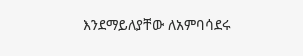እንደማይለያቸው ለአምባሳደሩ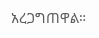አረጋግጠዋል።